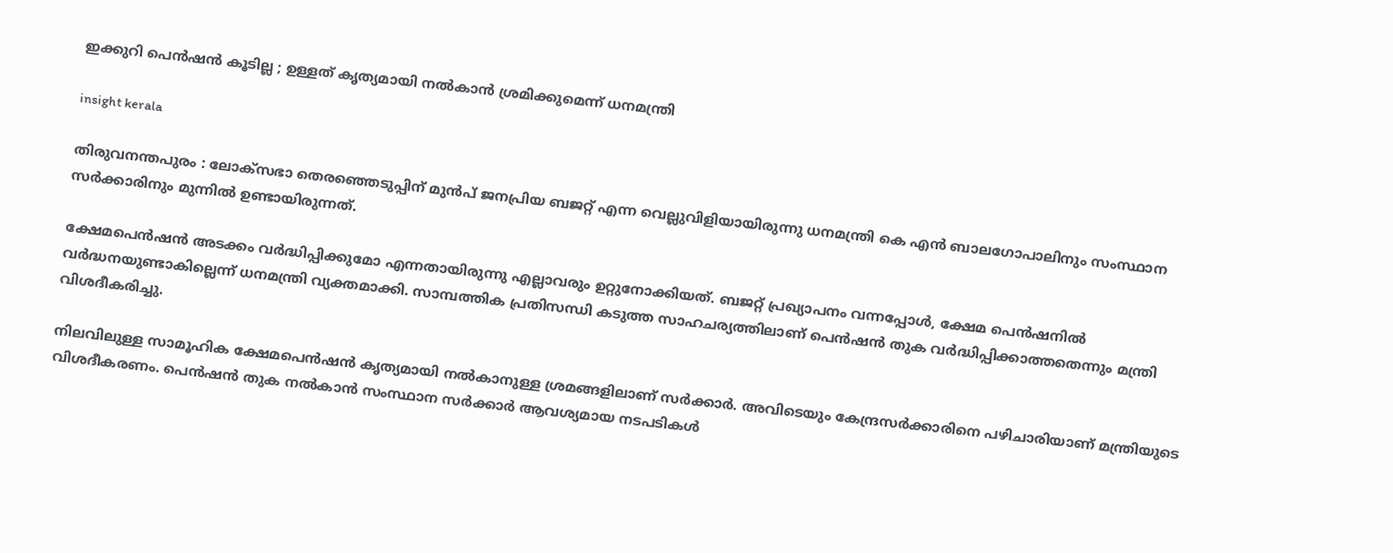ഇക്കുറി പെൻഷൻ കൂടില്ല ; ഉള്ളത് കൃത്യമായി നൽകാൻ ശ്രമിക്കുമെന്ന് ധനമന്ത്രി

insight kerala

തിരുവനന്തപുരം : ലോക്സഭാ തെരഞ്ഞെടുപ്പിന് മുൻപ് ജനപ്രിയ ബജറ്റ് എന്ന വെല്ലുവിളിയായിരുന്നു ധനമന്ത്രി കെ എൻ ബാലഗോപാലിനും സംസ്ഥാന സർക്കാരിനും മുന്നിൽ ഉണ്ടായിരുന്നത്.

ക്ഷേമപെൻഷൻ അടക്കം വർദ്ധിപ്പിക്കുമോ എന്നതായിരുന്നു എല്ലാവരും ഉറ്റുനോക്കിയത്. ബജറ്റ് പ്രഖ്യാപനം വന്നപ്പോൾ, ക്ഷേമ പെൻഷനിൽ വർദ്ധനയുണ്ടാകില്ലെന്ന് ധനമന്ത്രി വ്യക്തമാക്കി. സാമ്പത്തിക പ്രതിസന്ധി കടുത്ത സാഹചര്യത്തിലാണ് പെൻഷൻ തുക വർദ്ധിപ്പിക്കാത്തതെന്നും മന്ത്രി വിശദീകരിച്ചു.

നിലവിലുള്ള സാമൂഹിക ക്ഷേമപെൻഷൻ കൃത്യമായി നൽകാനുള്ള ശ്രമങ്ങളിലാണ് സർക്കാർ. അവിടെയും കേന്ദ്രസർക്കാരിനെ പഴിചാരിയാണ് മന്ത്രിയുടെ വിശദീകരണം. പെൻഷൻ തുക നൽകാൻ സംസ്ഥാന സർക്കാർ ആവശ്യമായ നടപടികൾ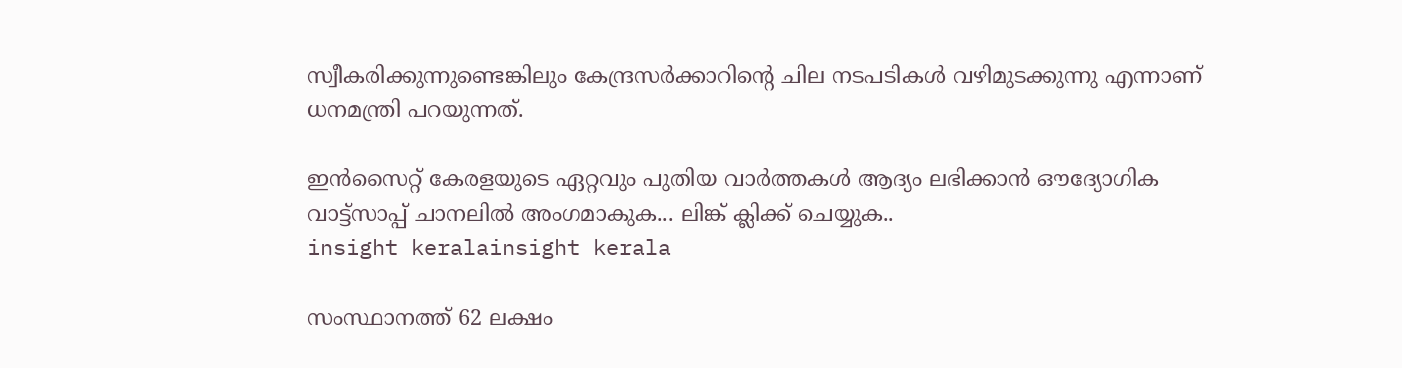സ്വീകരിക്കുന്നുണ്ടെങ്കിലും കേന്ദ്രസർക്കാറിന്റെ ചില നടപടികൾ വഴിമുടക്കുന്നു എന്നാണ് ധനമന്ത്രി പറയുന്നത്.

ഇൻസൈറ്റ് കേരളയുടെ ഏറ്റവും പുതിയ വാർത്തകൾ ആദ്യം ലഭിക്കാൻ ഔദ്യോഗിക വാട്ട്‌സാപ്പ് ചാനലിൽ അംഗമാകുക... ലിങ്ക് ക്ലിക്ക് ചെയ്യുക..
insight keralainsight kerala

സംസ്ഥാനത്ത് 62 ലക്ഷം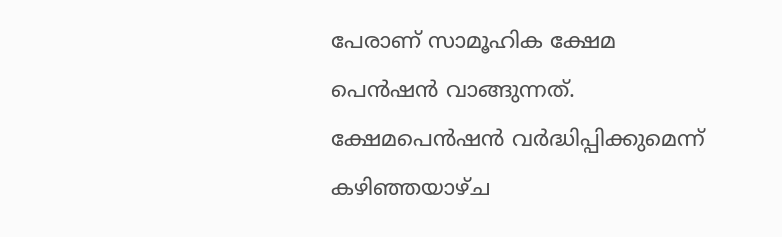പേരാണ് സാമൂഹിക ക്ഷേമ പെൻഷൻ വാങ്ങുന്നത്. ക്ഷേമപെൻഷൻ വർദ്ധിപ്പിക്കുമെന്ന് കഴിഞ്ഞയാഴ്ച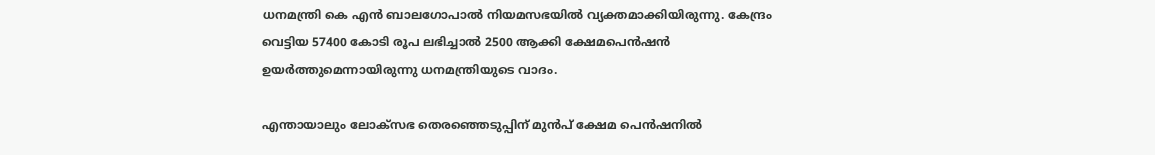ധനമന്ത്രി കെ എൻ ബാലഗോപാൽ നിയമസഭയിൽ വ്യക്തമാക്കിയിരുന്നു. കേന്ദ്രം വെട്ടിയ 57400 കോടി രൂപ ലഭിച്ചാൽ 2500 ആക്കി ക്ഷേമപെൻഷൻ ഉയർത്തുമെന്നായിരുന്നു ധനമന്ത്രിയുടെ വാദം.

എന്തായാലും ലോക്സഭ തെരഞ്ഞെടുപ്പിന് മുൻപ് ക്ഷേമ പെൻഷനിൽ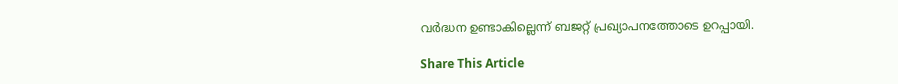വർദ്ധന ഉണ്ടാകില്ലെന്ന് ബജറ്റ് പ്രഖ്യാപനത്തോടെ ഉറപ്പായി.

Share This Article